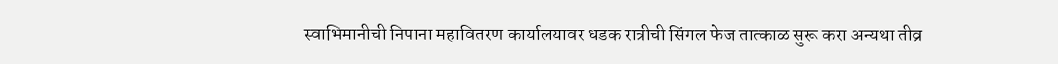स्वाभिमानीची निपाना महावितरण कार्यालयावर धडक रात्रीची सिंगल फेज तात्काळ सुरू करा अन्यथा तीव्र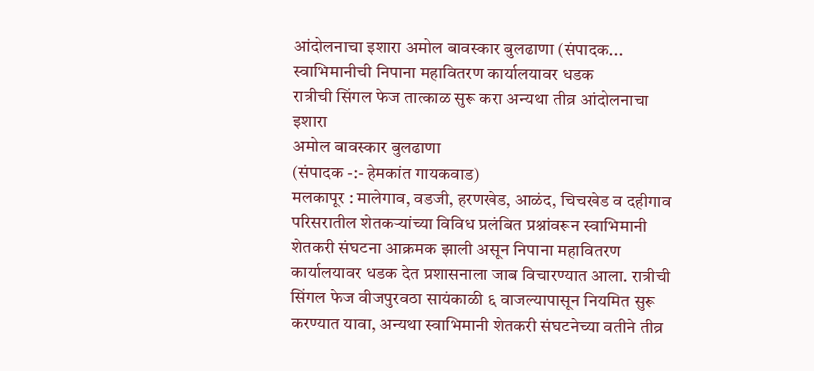आंदोलनाचा इशारा अमोल बावस्कार बुलढाणा (संपादक...
स्वाभिमानीची निपाना महावितरण कार्यालयावर धडक
रात्रीची सिंगल फेज तात्काळ सुरू करा अन्यथा तीव्र आंदोलनाचा इशारा
अमोल बावस्कार बुलढाणा
(संपादक -:- हेमकांत गायकवाड)
मलकापूर : मालेगाव, वडजी, हरणखेड, आळंद, चिचखेड व दहीगाव परिसरातील शेतकऱ्यांच्या विविध प्रलंबित प्रश्नांवरून स्वाभिमानी शेतकरी संघटना आक्रमक झाली असून निपाना महावितरण कार्यालयावर धडक देत प्रशासनाला जाब विचारण्यात आला. रात्रीची सिंगल फेज वीजपुरवठा सायंकाळी ६ वाजल्यापासून नियमित सुरू करण्यात यावा, अन्यथा स्वाभिमानी शेतकरी संघटनेच्या वतीने तीव्र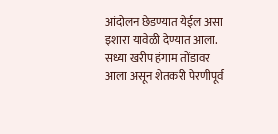आंदोलन छेडण्यात येईल असा इशारा यावेळी देण्यात आला.
सध्या खरीप हंगाम तोंडावर आला असून शेतकरी पेरणीपूर्व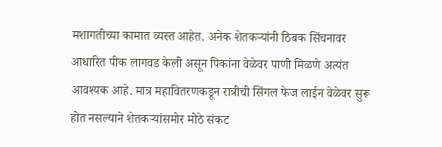मशागतीच्या कामात व्यस्त आहेत. अनेक शेतकऱ्यांनी ठिबक सिंचनावर आधारित पीक लागवड केली असून पिकांना वेळेवर पाणी मिळणे अत्यंत आवश्यक आहे. मात्र महावितरणकडून रात्रीची सिंगल फेज लाईन वेळेवर सुरू होत नसल्याने शेतकऱ्यांसमोर मोठे संकट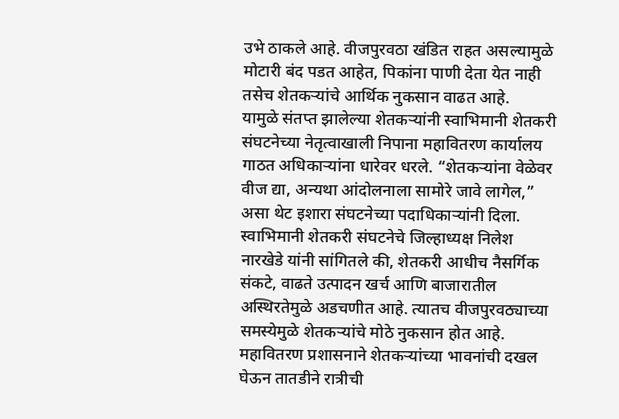उभे ठाकले आहे. वीजपुरवठा खंडित राहत असल्यामुळे मोटारी बंद पडत आहेत, पिकांना पाणी देता येत नाही तसेच शेतकऱ्यांचे आर्थिक नुकसान वाढत आहे.
यामुळे संतप्त झालेल्या शेतकऱ्यांनी स्वाभिमानी शेतकरी संघटनेच्या नेतृत्वाखाली निपाना महावितरण कार्यालय गाठत अधिकाऱ्यांना धारेवर धरले. “शेतकऱ्यांना वेळेवर वीज द्या, अन्यथा आंदोलनाला सामोरे जावे लागेल,” असा थेट इशारा संघटनेच्या पदाधिकाऱ्यांनी दिला.
स्वाभिमानी शेतकरी संघटनेचे जिल्हाध्यक्ष निलेश नारखेडे यांनी सांगितले की, शेतकरी आधीच नैसर्गिक संकटे, वाढते उत्पादन खर्च आणि बाजारातील अस्थिरतेमुळे अडचणीत आहे. त्यातच वीजपुरवठ्याच्या समस्येमुळे शेतकऱ्यांचे मोठे नुकसान होत आहे. महावितरण प्रशासनाने शेतकऱ्यांच्या भावनांची दखल घेऊन तातडीने रात्रीची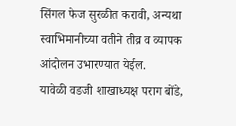सिंगल फेज सुरळीत करावी, अन्यथा स्वाभिमानीच्या वतीने तीव्र व व्यापक आंदोलन उभारण्यात येईल.
यावेळी वडजी शाखाध्यक्ष पराग बोंडे,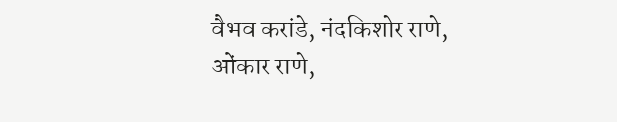वैभव करांडे, नंदकिशोर राणे, ओंकार राणे,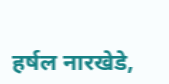हर्षल नारखेडे,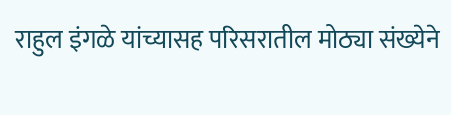राहुल इंगळे यांच्यासह परिसरातील मोठ्या संख्येने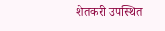शेतकरी उपस्थित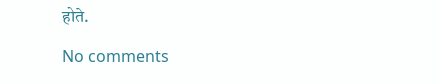होते.

No comments